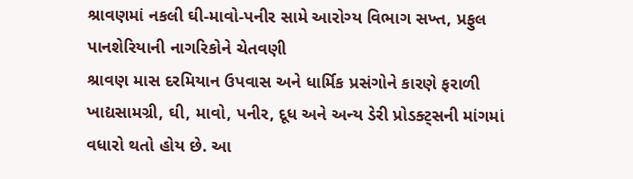શ્રાવણમાં નકલી ઘી-માવો-પનીર સામે આરોગ્ય વિભાગ સખ્ત, પ્રફુલ પાનશેરિયાની નાગરિકોને ચેતવણી
શ્રાવણ માસ દરમિયાન ઉપવાસ અને ધાર્મિક પ્રસંગોને કારણે ફરાળી ખાદ્યસામગ્રી, ઘી, માવો, પનીર, દૂધ અને અન્ય ડેરી પ્રોડક્ટ્સની માંગમાં વધારો થતો હોય છે. આ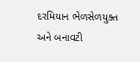દરમિયાન ભેળસેળયુક્ત અને બનાવટી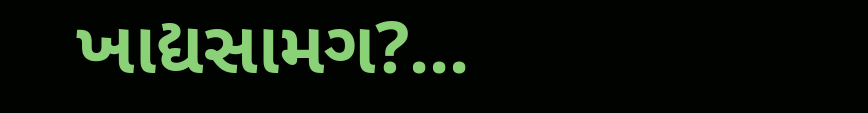ખાદ્યસામગ?...